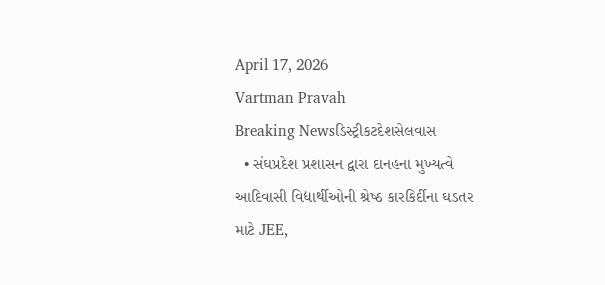April 17, 2026
Vartman Pravah
Breaking Newsડિસ્ટ્રીકટદેશસેલવાસ
  • સંઘપ્રદેશ પ્રશાસન દ્વારા દાનહના મુખ્‍યત્‍વે આદિવાસી વિદ્યાર્થીઓની શ્રેષ્‍ઠ કારકિર્દીના ઘડતર માટે JEE,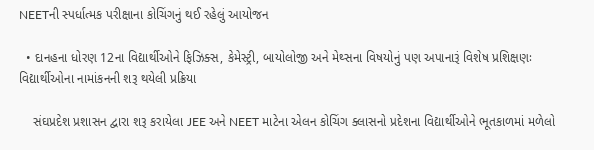NEETની સ્‍પર્ધાત્‍મક પરીક્ષાના કોચિંગનું થઈ રહેલું આયોજન

  • દાનહના ધોરણ 12ના વિદ્યાર્થીઓને ફિઝિક્‍સ, કેમેસ્‍ટ્રી, બાયોલોજી અને મેથ્‍સના વિષયોનું પણ અપાનારૂં વિશેષ પ્રશિક્ષણઃ વિદ્યાર્થીઓના નામાંકનની શરૂ થયેલી પ્રક્રિયા

    સંઘપ્રદેશ પ્રશાસન દ્વારા શરૂ કરાયેલા JEE અને NEET માટેના એલન કોચિંગ ક્‍લાસનો પ્રદેશના વિદ્યાર્થીઓને ભૂતકાળમાં મળેલો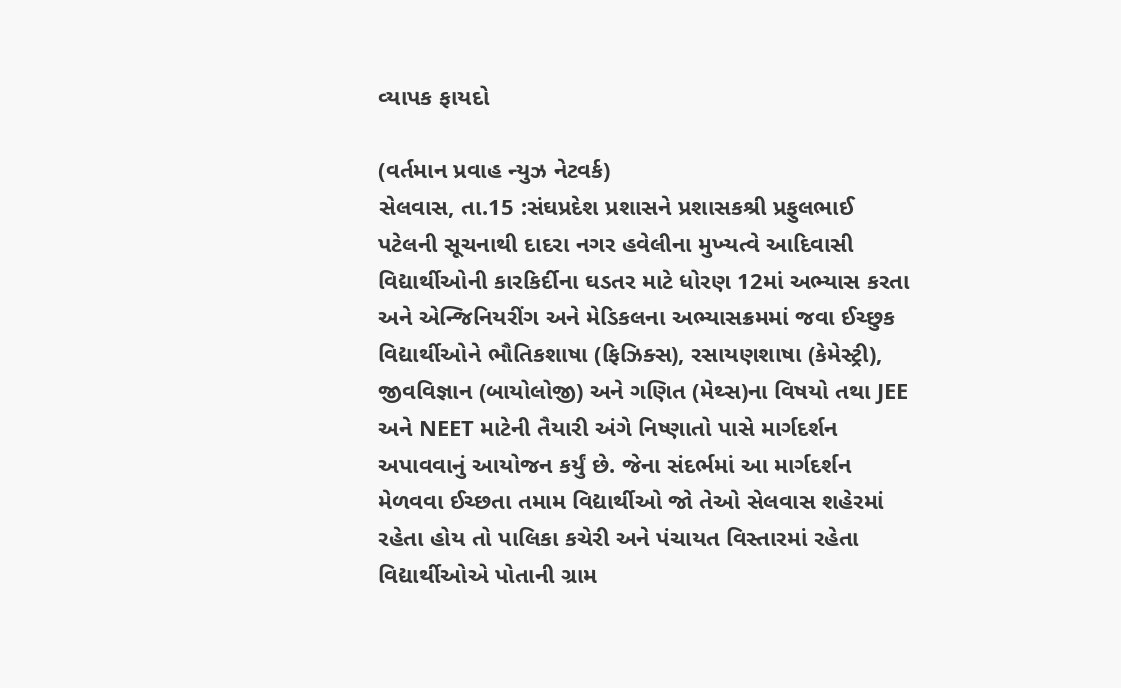વ્‍યાપક ફાયદો

(વર્તમાન પ્રવાહ ન્‍યુઝ નેટવર્ક)
સેલવાસ, તા.15 :સંઘપ્રદેશ પ્રશાસને પ્રશાસકશ્રી પ્રફુલભાઈ પટેલની સૂચનાથી દાદરા નગર હવેલીના મુખ્‍યત્‍વે આદિવાસી વિદ્યાર્થીઓની કારકિર્દીના ઘડતર માટે ધોરણ 12માં અભ્‍યાસ કરતા અને એન્‍જિનિયરીંગ અને મેડિકલના અભ્‍યાસક્રમમાં જવા ઈચ્‍છુક વિદ્યાર્થીઓને ભૌતિકશાષા (ફિઝિક્‍સ), રસાયણશાષા (કેમેસ્‍ટ્રી), જીવવિજ્ઞાન (બાયોલોજી) અને ગણિત (મેથ્‍સ)ના વિષયો તથા JEE અને NEET માટેની તૈયારી અંગે નિષ્‍ણાતો પાસે માર્ગદર્શન અપાવવાનું આયોજન કર્યું છે. જેના સંદર્ભમાં આ માર્ગદર્શન મેળવવા ઈચ્‍છતા તમામ વિદ્યાર્થીઓ જો તેઓ સેલવાસ શહેરમાં રહેતા હોય તો પાલિકા કચેરી અને પંચાયત વિસ્‍તારમાં રહેતા વિદ્યાર્થીઓએ પોતાની ગ્રામ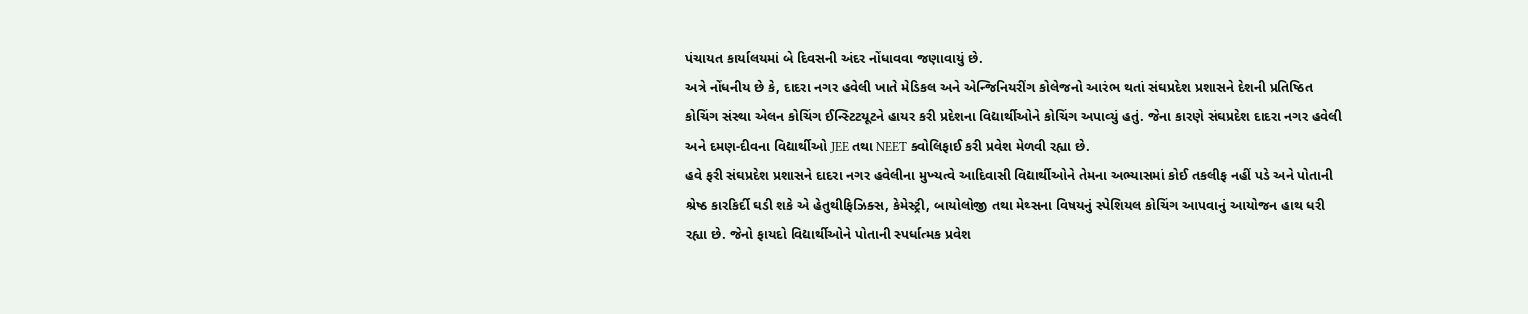પંચાયત કાર્યાલયમાં બે દિવસની અંદર નોંધાવવા જણાવાયું છે.
અત્રે નોંધનીય છે કે, દાદરા નગર હવેલી ખાતે મેડિકલ અને એન્‍જિનિયરીંગ કોલેજનો આરંભ થતાં સંઘપ્રદેશ પ્રશાસને દેશની પ્રતિષ્‍ઠિત કોચિંગ સંસ્‍થા એલન કોચિંગ ઈન્‍સ્‍ટિટયૂટને હાયર કરી પ્રદેશના વિદ્યાર્થીઓને કોચિંગ અપાવ્‍યું હતું. જેના કારણે સંઘપ્રદેશ દાદરા નગર હવેલી અને દમણ-દીવના વિદ્યાર્થીઓ JEE તથા NEET ક્‍વોલિફાઈ કરી પ્રવેશ મેળવી રહ્યા છે.
હવે ફરી સંઘપ્રદેશ પ્રશાસને દાદરા નગર હવેલીના મુખ્‍યત્‍વે આદિવાસી વિદ્યાર્થીઓને તેમના અભ્‍યાસમાં કોઈ તકલીફ નહીં પડે અને પોતાની શ્રેષ્‍ઠ કારકિર્દી ઘડી શકે એ હેતુથીફિઝિક્‍સ, કેમેસ્‍ટ્રી, બાયોલોજી તથા મેથ્‍સના વિષયનું સ્‍પેશિયલ કોચિંગ આપવાનું આયોજન હાથ ધરી રહ્યા છે. જેનો ફાયદો વિદ્યાર્થીઓને પોતાની સ્‍પર્ધાત્‍મક પ્રવેશ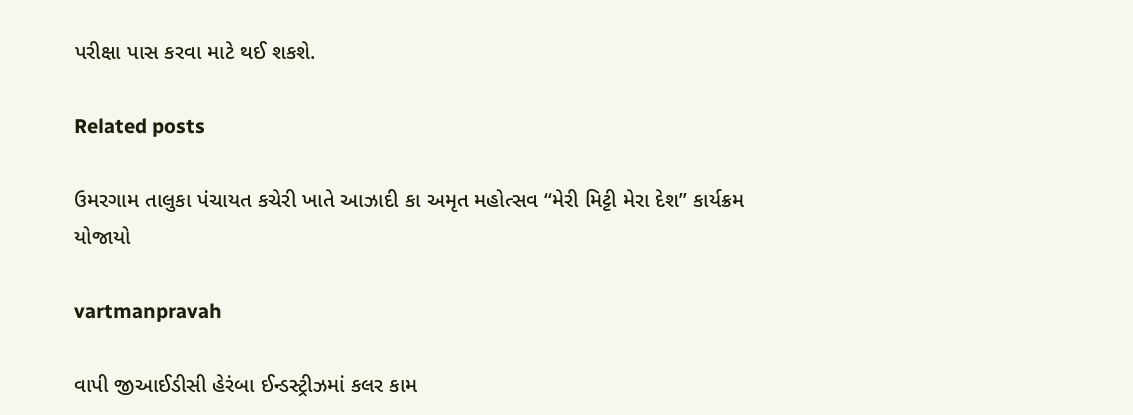પરીક્ષા પાસ કરવા માટે થઈ શકશે.

Related posts

ઉમરગામ તાલુકા પંચાયત કચેરી ખાતે આઝાદી કા અમૃત મહોત્‍સવ ‘‘મેરી મિટ્ટી મેરા દેશ” કાર્યક્રમ યોજાયો

vartmanpravah

વાપી જીઆઈડીસી હેરંબા ઈન્‍ડસ્‍ટ્રીઝમાં કલર કામ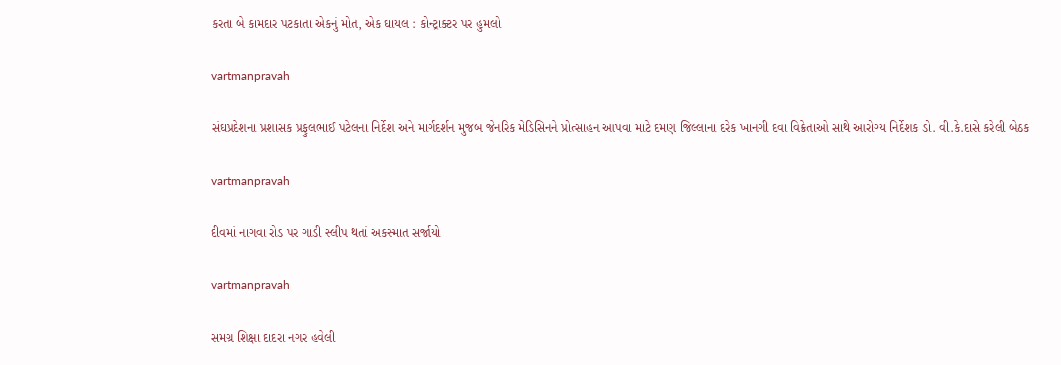કરતા બે કામદાર પટકાતા એકનું મોત, એક ઘાયલ : કોન્‍ટ્રાક્‍ટર પર હુમલો

vartmanpravah

સંઘપ્રદેશના પ્રશાસક પ્રફુલભાઈ પટેલના નિર્દેશ અને માર્ગદર્શન મુજબ જેનરિક મેડિસિનને પ્રોત્‍સાહન આપવા માટે દમણ જિલ્લાના દરેક ખાનગી દવા વિક્રેતાઓ સાથે આરોગ્‍ય નિર્દેશક ડો. વી.કે.દાસે કરેલી બેઠક

vartmanpravah

દીવમાં નાગવા રોડ પર ગાડી સ્‍લીપ થતાં અકસ્‍માત સર્જાયો

vartmanpravah

સમગ્ર શિક્ષા દાદરા નગર હવેલી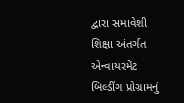દ્વારા સમાવેશી શિક્ષા અંતર્ગત એન્‍વાયરમેંટ બિલ્‍ડીંગ પ્રોગ્રામનું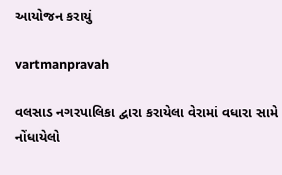આયોજન કરાયું

vartmanpravah

વલસાડ નગરપાલિકા દ્વારા કરાયેલા વેરામાં વધારા સામે નોંધાયેલો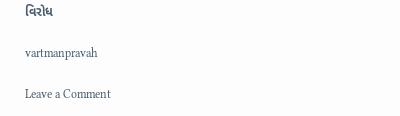વિરોધ

vartmanpravah

Leave a Comment